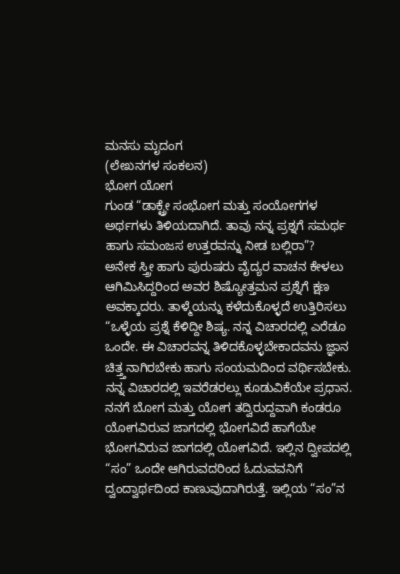ಮನಸು ಮೃದಂಗ
(ಲೇಖನಗಳ ಸಂಕಲನ)
ಭೋಗ ಯೋಗ
ಗುಂಡ “ಡಾಕ್ಟ್ರೇ ಸಂಭೋಗ ಮತ್ತು ಸಂಯೋಗಗಳ ಅರ್ಥಗಳು ತಿಳಿಯದಾಗಿದೆ. ತಾವು ನನ್ನ ಪ್ರಶ್ನಗೆ ಸಮರ್ಥ ಹಾಗು ಸಮಂಜಸ ಉತ್ತರವನ್ನು ನೀಡ ಬಲ್ಲಿರಾ”?
ಅನೇಕ ಸ್ತ್ರೀ ಹಾಗು ಪುರುಷರು ವೈದ್ಯರ ವಾಚನ ಕೇಳಲು ಆಗಿಮಿಸಿದ್ದರಿಂದ ಅವರ ಶಿಷ್ಯೋತ್ತಮನ ಪ್ರಶ್ನೆಗೆ ಕ್ಷಣ ಅವಕ್ಕಾದರು. ತಾಳ್ಮೆಯನ್ನು ಕಳೆದುಕೊಳ್ಳದೆ ಉತ್ತಿರಿಸಲು “ಒಳ್ಳೆಯ ಪ್ರಶ್ನೆ ಕೆಳಿದ್ದೀ ಶಿಷ್ಯ. ನನ್ನ ವಿಚಾರದಲ್ಲಿ ಎರೆಡೂ ಒಂದೇ. ಈ ವಿಚಾರವನ್ನ ತಿಳಿದಕೊಳ್ಳಬೇಕಾದವನು ಜ್ಞಾನ ಚಿತ್ತ್ತನಾಗಿರಬೇಕು ಹಾಗು ಸಂಯಮದಿಂದ ವರ್ಥಿಸಬೇಕು. ನನ್ನ ವಿಚಾರದಲ್ಲಿ ಇವರೆಡರಲ್ಲು ಕೂಡುವಿಕೆಯೇ ಪ್ರಧಾನ.
ನನಗೆ ಬೋಗ ಮತ್ತು ಯೋಗ ತದ್ವಿರುದ್ದವಾಗಿ ಕಂಡರೂ ಯೋಗವಿರುವ ಜಾಗದಲ್ಲಿ ಭೋಗವಿದೆ ಹಾಗೆಯೇ ಭೋಗವಿರುವ ಜಾಗದಲ್ಲಿ ಯೋಗವಿದೆ. ಇಲ್ಲಿನ ದ್ವೀಪದಲ್ಲಿ “ಸಂ” ಒಂದೇ ಆಗಿರುವದರಿಂದ ಓದುವವನಿಗೆ ದ್ವಂದ್ವಾರ್ಥದಿಂದ ಕಾಣುವುದಾಗಿರುತ್ತೆ. ಇಲ್ಲಿಯ “ಸಂ”ನ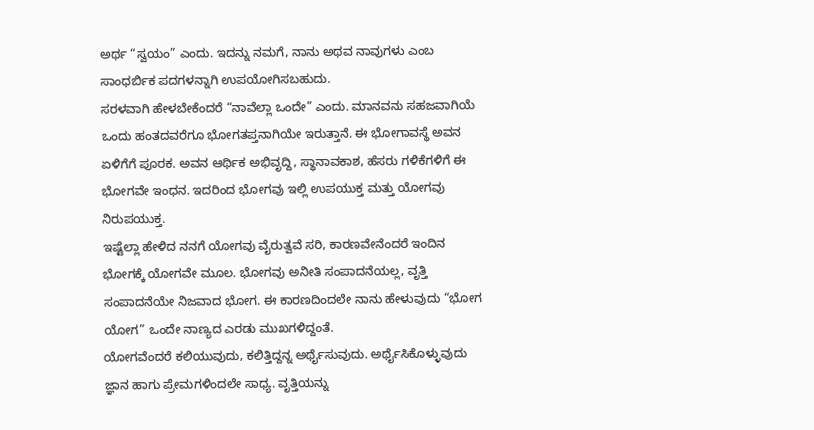ಅರ್ಥ “ಸ್ವಯಂ” ಎಂದು. ಇದನ್ನು ನಮಗೆ, ನಾನು ಅಥವ ನಾವುಗಳು ಎಂಬ ಸಾಂಧರ್ಬಿಕ ಪದಗಳನ್ನಾಗಿ ಉಪಯೋಗಿಸಬಹುದು.
ಸರಳವಾಗಿ ಹೇಳಬೇಕೆಂದರೆ “ನಾವೆಲ್ಲಾ ಒಂದೇ” ಎಂದು. ಮಾನವನು ಸಹಜವಾಗಿಯೆ ಒಂದು ಹಂತದವರೆಗೂ ಭೋಗತಪ್ತನಾಗಿಯೇ ಇರುತ್ತಾನೆ. ಈ ಭೋಗಾವಸ್ಥೆ ಅವನ ಏಳಿಗೆಗೆ ಪೂರಕ. ಅವನ ಆರ್ಥಿಕ ಅಭಿವೃದ್ದಿ, ಸ್ಥಾನಾವಕಾಶ, ಹೆಸರು ಗಳಿಕೆಗಳಿಗೆ ಈ ಭೋಗವೇ ಇಂಧನ. ಇದರಿಂದ ಭೋಗವು ಇಲ್ಲಿ ಉಪಯುಕ್ತ ಮತ್ತು ಯೋಗವು ನಿರುಪಯುಕ್ತ.
ಇಷ್ಟೆಲ್ಲಾ ಹೇಳಿದ ನನಗೆ ಯೋಗವು ವೈರುತ್ವವೆ ಸರಿ, ಕಾರಣವೇನೆಂದರೆ ಇಂದಿನ ಭೋಗಕ್ಕೆ ಯೋಗವೇ ಮೂಲ. ಭೋಗವು ಅನೀತಿ ಸಂಪಾದನೆಯಲ್ಲ, ವೃತ್ತಿ ಸಂಪಾದನೆಯೇ ನಿಜವಾದ ಭೋಗ. ಈ ಕಾರಣದಿಂದಲೇ ನಾನು ಹೇಳುವುದು “ಭೋಗ ಯೋಗ” ಒಂದೇ ನಾಣ್ಯದ ಎರಡು ಮುಖಗಳಿದ್ದಂತೆ.
ಯೋಗವೆಂದರೆ ಕಲಿಯುವುದು, ಕಲಿತ್ತಿದ್ದನ್ನ ಅರ್ಥೈಸುವುದು. ಅರ್ಥೈಸಿಕೊಳ್ಳುವುದು ಜ್ಞಾನ ಹಾಗು ಪ್ರೇಮಗಳಿಂದಲೇ ಸಾಧ್ಯ. ವೃತ್ತಿಯನ್ನು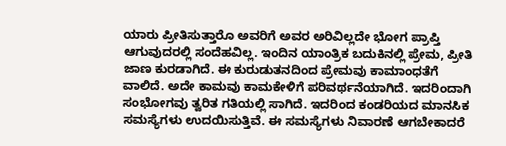ಯಾರು ಪ್ರೀತಿಸುತ್ತಾರೊ ಅವರಿಗೆ ಅವರ ಅರಿವಿಲ್ಲದೇ ಭೋಗ ಪ್ರಾಪ್ತಿ ಆಗುವುದರಲ್ಲಿ ಸಂದೆಹವಿಲ್ಲ. ಇಂದಿನ ಯಾಂತ್ರಿಕ ಬದುಕಿನಲ್ಲಿ ಪ್ರೇಮ, ಪ್ರೀತಿ ಜಾಣ ಕುರಡಾಗಿದೆ. ಈ ಕುರುಡುತನದಿಂದ ಪ್ರೇಮವು ಕಾಮಾಂಧತೆಗೆ ವಾಲಿದೆ. ಅದೇ ಕಾಮವು ಕಾಮಕೇಳಿಗೆ ಪರಿವರ್ಥನೆಯಾಗಿದೆ. ಇದರಿಂದಾಗಿ ಸಂಭೋಗವು ತ್ವರಿತ ಗತಿಯಲ್ಲಿ ಸಾಗಿದೆ. ಇದರಿಂದ ಕಂಡರಿಯದ ಮಾನಸಿಕ ಸಮಸ್ಯೆಗಳು ಉದಯಿಸುತ್ತಿವೆ. ಈ ಸಮಸ್ಯೆಗಳು ನಿವಾರಣೆ ಆಗಬೇಕಾದರೆ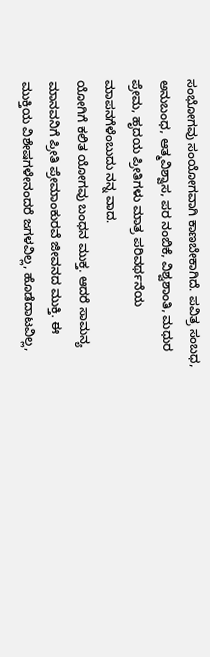ಸಂಭೋಗವು ಸಂಯೋಗವಾಗಿ ಕಾಣಬೇಕಾಗಿದೆ. ಪವಿತ್ರ ಸಂಬಧ, ಅನುಬಂಧ, ಆತ್ಮವಿಶ್ವಾಸ, ಪರ ನಂಬಿಕೆ, ವಿಶ್ವಶಾಂತಿ, ಮಧುರ ಪ್ರೇಮ, ಹೃದಯ ಪ್ರೀತಿಗಳು ಮಾತ್ರ ಪರಿವರ್ಥನೆಯ ಮಾಪನಗೆಳೆಂಬುದು ನನ್ನ ವಾದ.
ಯೋಗಿಗೆ ಕಲಿತ ಯೋಗವು ಬಂಧನ ಮುಕ್ತ. ಆದರೆ ಸಾಮನ್ಯ ಮಾನವನಿಗೆ ಪ್ರೀತಿ ಪ್ರೇಮಾಂಕುರವೆ ಜೀವನದ ಮುಕ್ತಿ. ಈ ಮುಕ್ತಿಯ ವಿಶೇಷಗಳೇನಂದರೆ ಜಗಳವಿಲ್ಲ, ಹೊಡೆದಾಟವಿಲ್ಲ,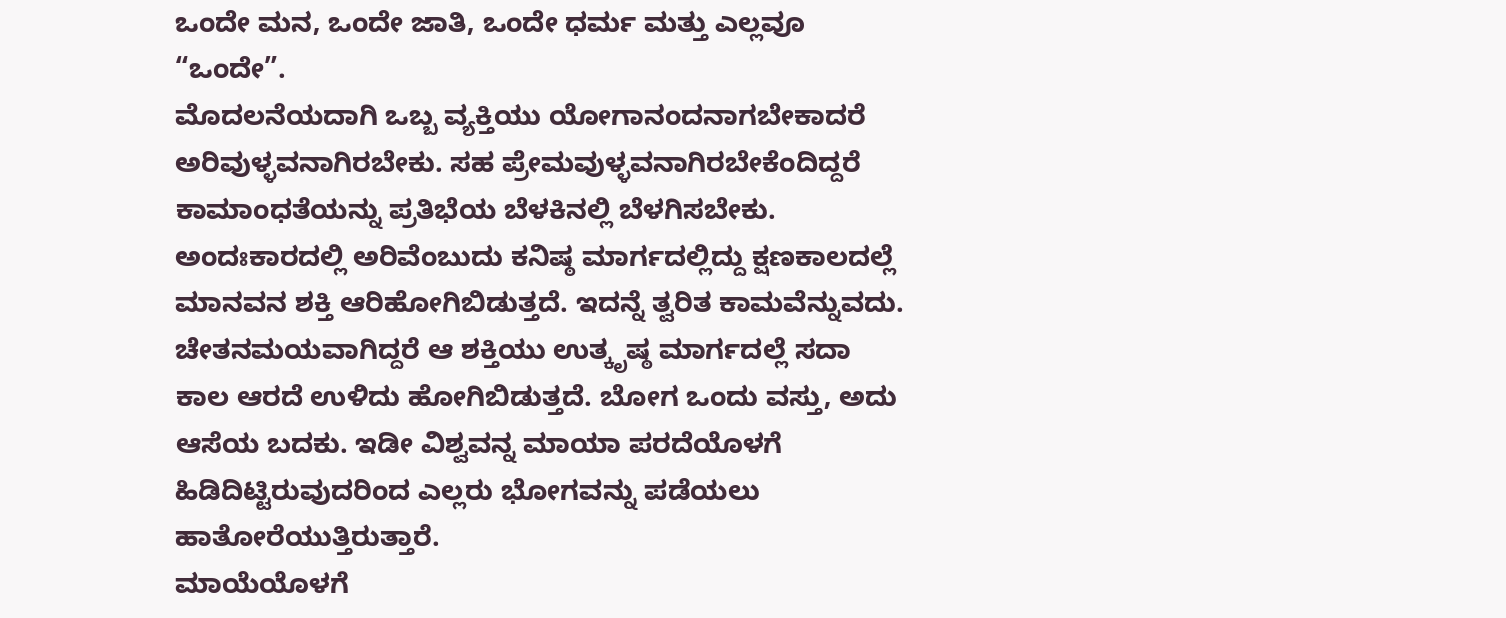ಒಂದೇ ಮನ, ಒಂದೇ ಜಾತಿ, ಒಂದೇ ಧರ್ಮ ಮತ್ತು ಎಲ್ಲವೂ “ಒಂದೇ”.
ಮೊದಲನೆಯದಾಗಿ ಒಬ್ಬ ವ್ಯಕ್ತಿಯು ಯೋಗಾನಂದನಾಗಬೇಕಾದರೆ ಅರಿವುಳ್ಳವನಾಗಿರಬೇಕು. ಸಹ ಪ್ರೇಮವುಳ್ಳವನಾಗಿರಬೇಕೆಂದಿದ್ದರೆ ಕಾಮಾಂಧತೆಯನ್ನು ಪ್ರತಿಭೆಯ ಬೆಳಕಿನಲ್ಲಿ ಬೆಳಗಿಸಬೇಕು. ಅಂದಃಕಾರದಲ್ಲಿ ಅರಿವೆಂಬುದು ಕನಿಷ್ಠ ಮಾರ್ಗದಲ್ಲಿದ್ದು ಕ್ಷಣಕಾಲದಲ್ಲೆ ಮಾನವನ ಶಕ್ತಿ ಆರಿಹೋಗಿಬಿಡುತ್ತದೆ. ಇದನ್ನೆ ತ್ವರಿತ ಕಾಮವೆನ್ನುವದು. ಚೇತನಮಯವಾಗಿದ್ದರೆ ಆ ಶಕ್ತಿಯು ಉತ್ಕೃಷ್ಠ ಮಾರ್ಗದಲ್ಲೆ ಸದಾ ಕಾಲ ಆರದೆ ಉಳಿದು ಹೋಗಿಬಿಡುತ್ತದೆ. ಬೋಗ ಒಂದು ವಸ್ತು, ಅದು ಆಸೆಯ ಬದಕು. ಇಡೀ ವಿಶ್ವವನ್ನ ಮಾಯಾ ಪರದೆಯೊಳಗೆ ಹಿಡಿದಿಟ್ಟಿರುವುದರಿಂದ ಎಲ್ಲರು ಭೋಗವನ್ನು ಪಡೆಯಲು ಹಾತೋರೆಯುತ್ತಿರುತ್ತಾರೆ.
ಮಾಯೆಯೊಳಗೆ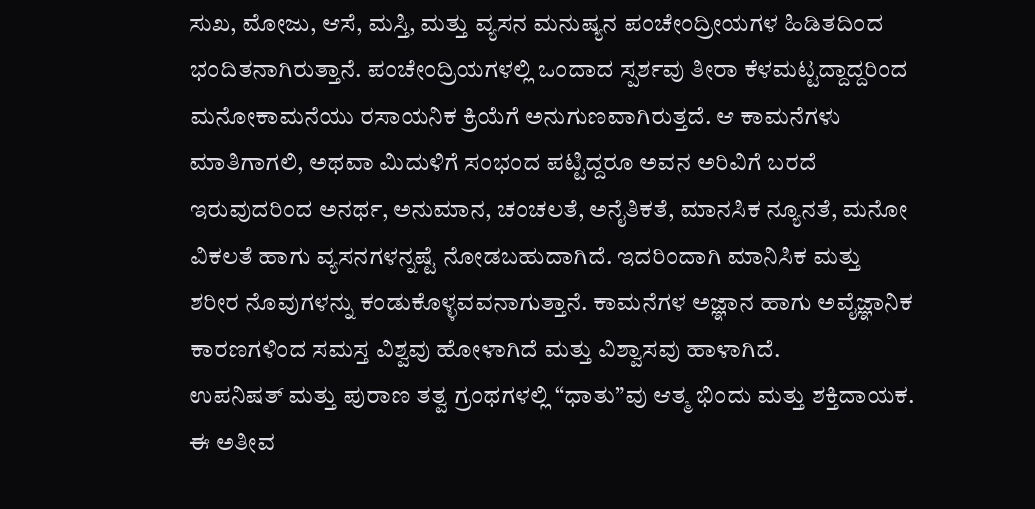ಸುಖ, ಮೋಜು, ಆಸೆ, ಮಸ್ತಿ, ಮತ್ತು ವ್ಯಸನ ಮನುಷ್ಯನ ಪಂಚೇಂದ್ರೀಯಗಳ ಹಿಡಿತದಿಂದ ಭಂದಿತನಾಗಿರುತ್ತಾನೆ. ಪಂಚೇಂದ್ರಿಯಗಳಲ್ಲಿ ಒಂದಾದ ಸ್ಪರ್ಶವು ತೀರಾ ಕೆಳಮಟ್ಟದ್ದಾದ್ದರಿಂದ ಮನೋಕಾಮನೆಯು ರಸಾಯನಿಕ ಕ್ರಿಯೆಗೆ ಅನುಗುಣವಾಗಿರುತ್ತದೆ. ಆ ಕಾಮನೆಗಳು ಮಾತಿಗಾಗಲಿ, ಅಥವಾ ಮಿದುಳಿಗೆ ಸಂಭಂದ ಪಟ್ಟಿದ್ದರೂ ಅವನ ಅರಿವಿಗೆ ಬರದೆ ಇರುವುದರಿಂದ ಅನರ್ಥ, ಅನುಮಾನ, ಚಂಚಲತೆ, ಅನೈತಿಕತೆ, ಮಾನಸಿಕ ನ್ಯೂನತೆ, ಮನೋ ವಿಕಲತೆ ಹಾಗು ವ್ಯಸನಗಳನ್ನಷ್ಟೆ ನೋಡಬಹುದಾಗಿದೆ. ಇದರಿಂದಾಗಿ ಮಾನಿಸಿಕ ಮತ್ತು ಶರೀರ ನೊವುಗಳನ್ನು ಕಂಡುಕೊಳ್ಳವವನಾಗುತ್ತಾನೆ. ಕಾಮನೆಗಳ ಅಜ್ಞಾನ ಹಾಗು ಅವೈಜ್ಞಾನಿಕ ಕಾರಣಗಳಿಂದ ಸಮಸ್ತ ವಿಶ್ವವು ಹೋಳಾಗಿದೆ ಮತ್ತು ವಿಶ್ವಾಸವು ಹಾಳಾಗಿದೆ.
ಉಪನಿಷತ್ ಮತ್ತು ಪುರಾಣ ತತ್ವ ಗ್ರಂಥಗಳಲ್ಲಿ “ಧಾತು”ವು ಆತ್ಮ ಭಿಂದು ಮತ್ತು ಶಕ್ತಿದಾಯಕ. ಈ ಅತೀವ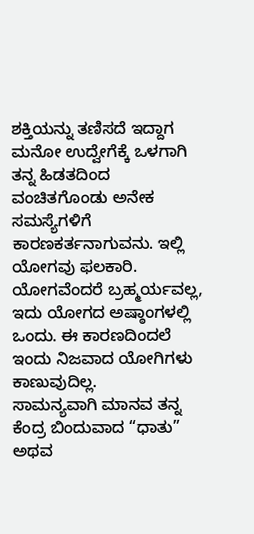ಶಕ್ತಿಯನ್ನು ತಣಿಸದೆ ಇದ್ದಾಗ ಮನೋ ಉದ್ವೇಗೆಕ್ಕೆ ಒಳಗಾಗಿ ತನ್ನ ಹಿಡತದಿಂದ ವಂಚಿತಗೊಂಡು ಅನೇಕ ಸಮಸ್ಯೆಗಳಿಗೆ ಕಾರಣಕರ್ತನಾಗುವನು. ಇಲ್ಲಿ ಯೋಗವು ಫಲಕಾರಿ. ಯೋಗವೆಂದರೆ ಬ್ರಹ್ಮರ್ಯವಲ್ಲ, ಇದು ಯೋಗದ ಅಷ್ಠಾಂಗಳಲ್ಲಿ ಒಂದು. ಈ ಕಾರಣದಿಂದಲೆ ಇಂದು ನಿಜವಾದ ಯೋಗಿಗಳು ಕಾಣುವುದಿಲ್ಲ.
ಸಾಮನ್ಯವಾಗಿ ಮಾನವ ತನ್ನ ಕೆಂದ್ರ ಬಿಂದುವಾದ “ಧಾತು” ಅಥವ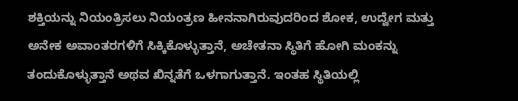ಶಕ್ತಿಯನ್ನು ನಿಯಂತ್ರಿಸಲು ನಿಯಂತ್ರಣ ಹೀನನಾಗಿರುವುದರಿಂದ ಶೋಕ, ಉದ್ವೇಗ ಮತ್ತು ಅನೇಕ ಅವಾಂತರಗಳಿಗೆ ಸಿಕ್ಕಿಕೊಳ್ಳುತ್ತಾನೆ, ಅಚೇತನಾ ಸ್ಥಿತಿಗೆ ಹೋಗಿ ಮಂಕನ್ನು ತಂದುಕೊಳ್ಳುತ್ತಾನೆ ಅಥವ ಖಿನ್ನತೆಗೆ ಒಳಗಾಗುತ್ತಾನೆ. ಇಂತಹ ಸ್ಥಿತಿಯಲ್ಲಿ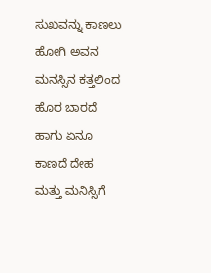ಸುಖವನ್ನು ಕಾಣಲು ಹೋಗಿ ಅವನ ಮನಸ್ಸಿನ ಕತ್ತಲಿಂದ ಹೊರ ಬಾರದೆ ಹಾಗು ಏನೂ ಕಾಣದೆ ದೇಹ ಮತ್ತು ಮನಿಸ್ಸಿಗೆ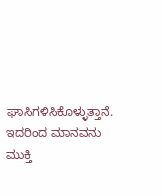ಘಾಸಿಗಳಿಸಿಕೊಳ್ಳುತ್ತಾನೆ. ಇದರಿಂದ ಮಾನವನು ಮುಕ್ತಿ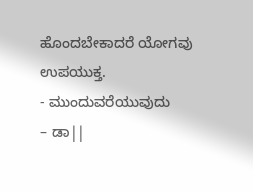ಹೊಂದಬೇಕಾದರೆ ಯೋಗವು ಉಪಯುಕ್ತ.
- ಮುಂದುವರೆಯುವುದು
– ಡಾ||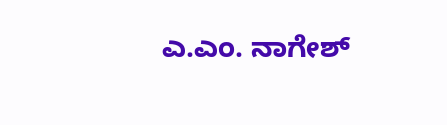ಎ.ಎಂ. ನಾಗೇಶ್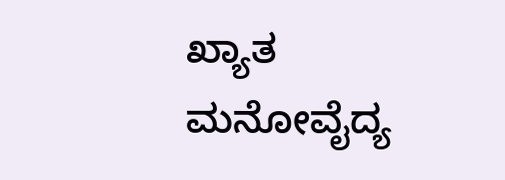ಖ್ಯಾತ ಮನೋವೈದ್ಯ